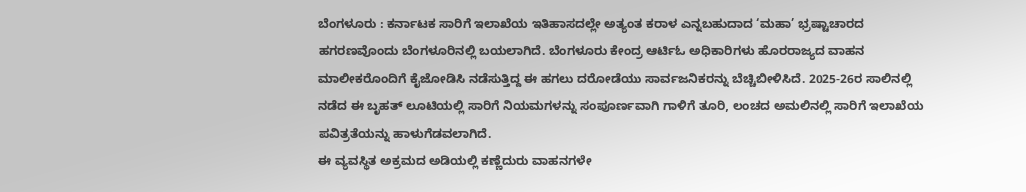ಬೆಂಗಳೂರು : ಕರ್ನಾಟಕ ಸಾರಿಗೆ ಇಲಾಖೆಯ ಇತಿಹಾಸದಲ್ಲೇ ಅತ್ಯಂತ ಕರಾಳ ಎನ್ನಬಹುದಾದ ‘ಮಹಾ’ ಭ್ರಷ್ಟಾಚಾರದ ಹಗರಣವೊಂದು ಬೆಂಗಳೂರಿನಲ್ಲಿ ಬಯಲಾಗಿದೆ. ಬೆಂಗಳೂರು ಕೇಂದ್ರ ಆರ್ಟಿಓ ಅಧಿಕಾರಿಗಳು ಹೊರರಾಜ್ಯದ ವಾಹನ ಮಾಲೀಕರೊಂದಿಗೆ ಕೈಜೋಡಿಸಿ ನಡೆಸುತ್ತಿದ್ದ ಈ ಹಗಲು ದರೋಡೆಯು ಸಾರ್ವಜನಿಕರನ್ನು ಬೆಚ್ಚಿಬೀಳಿಸಿದೆ. 2025-26ರ ಸಾಲಿನಲ್ಲಿ ನಡೆದ ಈ ಬೃಹತ್ ಲೂಟಿಯಲ್ಲಿ ಸಾರಿಗೆ ನಿಯಮಗಳನ್ನು ಸಂಪೂರ್ಣವಾಗಿ ಗಾಳಿಗೆ ತೂರಿ, ಲಂಚದ ಅಮಲಿನಲ್ಲಿ ಸಾರಿಗೆ ಇಲಾಖೆಯ ಪವಿತ್ರತೆಯನ್ನು ಹಾಳುಗೆಡವಲಾಗಿದೆ.
ಈ ವ್ಯವಸ್ಥಿತ ಅಕ್ರಮದ ಅಡಿಯಲ್ಲಿ ಕಣ್ಣೆದುರು ವಾಹನಗಳೇ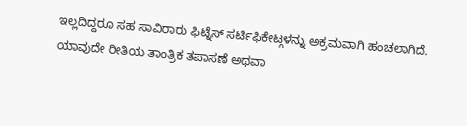ಇಲ್ಲದಿದ್ದರೂ ಸಹ ಸಾವಿರಾರು ಫಿಟ್ನೆಸ್ ಸರ್ಟಿಫಿಕೇಟ್ಗಳನ್ನು ಅಕ್ರಮವಾಗಿ ಹಂಚಲಾಗಿದೆ. ಯಾವುದೇ ರೀತಿಯ ತಾಂತ್ರಿಕ ತಪಾಸಣೆ ಅಥವಾ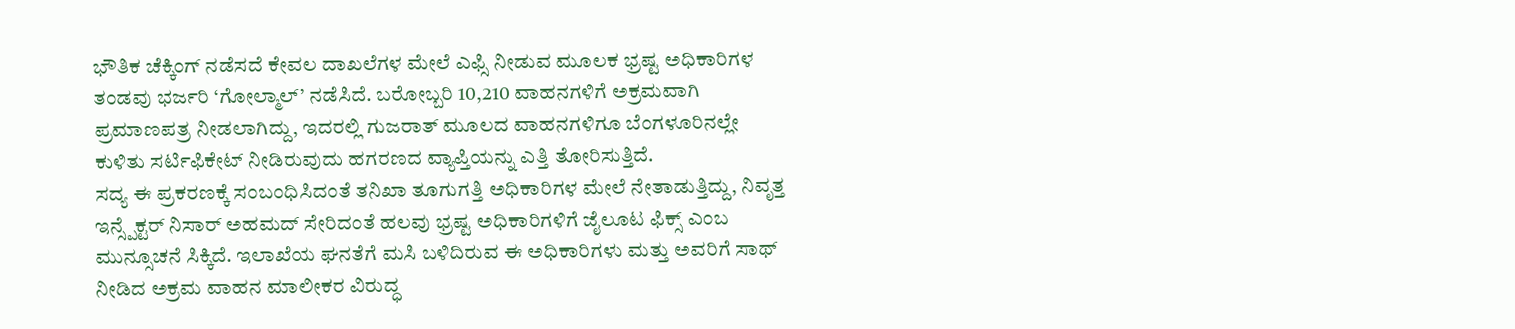ಭೌತಿಕ ಚೆಕ್ಕಿಂಗ್ ನಡೆಸದೆ ಕೇವಲ ದಾಖಲೆಗಳ ಮೇಲೆ ಎಫ್ಸಿ ನೀಡುವ ಮೂಲಕ ಭ್ರಷ್ಟ ಅಧಿಕಾರಿಗಳ ತಂಡವು ಭರ್ಜರಿ ‘ಗೋಲ್ಮಾಲ್’ ನಡೆಸಿದೆ. ಬರೋಬ್ಬರಿ 10,210 ವಾಹನಗಳಿಗೆ ಅಕ್ರಮವಾಗಿ ಪ್ರಮಾಣಪತ್ರ ನೀಡಲಾಗಿದ್ದು, ಇದರಲ್ಲಿ ಗುಜರಾತ್ ಮೂಲದ ವಾಹನಗಳಿಗೂ ಬೆಂಗಳೂರಿನಲ್ಲೇ ಕುಳಿತು ಸರ್ಟಿಫಿಕೇಟ್ ನೀಡಿರುವುದು ಹಗರಣದ ವ್ಯಾಪ್ತಿಯನ್ನು ಎತ್ತಿ ತೋರಿಸುತ್ತಿದೆ.
ಸದ್ಯ ಈ ಪ್ರಕರಣಕ್ಕೆ ಸಂಬಂಧಿಸಿದಂತೆ ತನಿಖಾ ತೂಗುಗತ್ತಿ ಅಧಿಕಾರಿಗಳ ಮೇಲೆ ನೇತಾಡುತ್ತಿದ್ದು, ನಿವೃತ್ತ ಇನ್ಸ್ಪೆಕ್ಟರ್ ನಿಸಾರ್ ಅಹಮದ್ ಸೇರಿದಂತೆ ಹಲವು ಭ್ರಷ್ಟ ಅಧಿಕಾರಿಗಳಿಗೆ ಜೈಲೂಟ ಫಿಕ್ಸ್ ಎಂಬ ಮುನ್ಸೂಚನೆ ಸಿಕ್ಕಿದೆ. ಇಲಾಖೆಯ ಘನತೆಗೆ ಮಸಿ ಬಳಿದಿರುವ ಈ ಅಧಿಕಾರಿಗಳು ಮತ್ತು ಅವರಿಗೆ ಸಾಥ್ ನೀಡಿದ ಅಕ್ರಮ ವಾಹನ ಮಾಲೀಕರ ವಿರುದ್ಧ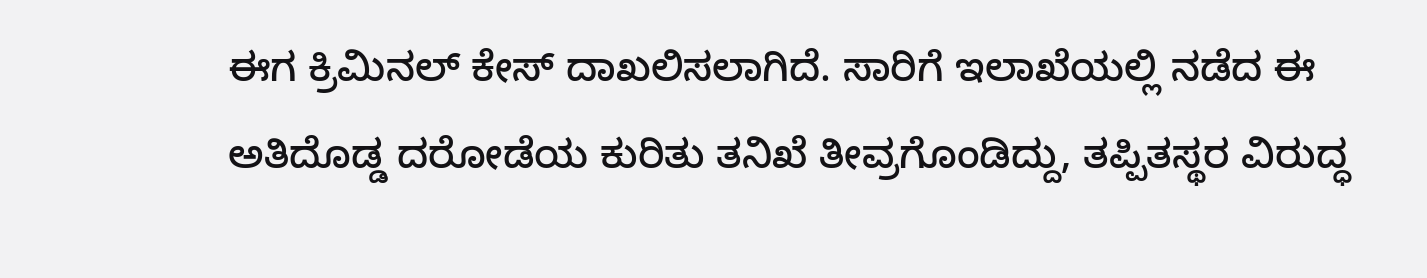ಈಗ ಕ್ರಿಮಿನಲ್ ಕೇಸ್ ದಾಖಲಿಸಲಾಗಿದೆ. ಸಾರಿಗೆ ಇಲಾಖೆಯಲ್ಲಿ ನಡೆದ ಈ ಅತಿದೊಡ್ಡ ದರೋಡೆಯ ಕುರಿತು ತನಿಖೆ ತೀವ್ರಗೊಂಡಿದ್ದು, ತಪ್ಪಿತಸ್ಥರ ವಿರುದ್ಧ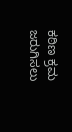ಕಠಿಣ ಕ್ರಮ ಜರುಗಿಸಲು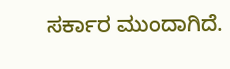ಸರ್ಕಾರ ಮುಂದಾಗಿದೆ.